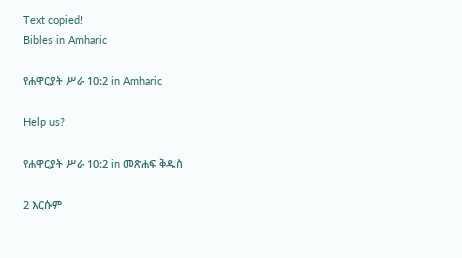Text copied!
Bibles in Amharic

የሐዋርያት ሥራ 10:2 in Amharic

Help us?

የሐዋርያት ሥራ 10:2 in መጽሐፍ ቅዱስ

2 እርሱም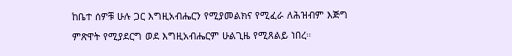ከቤተ ሰዎቹ ሁሉ ጋር እግዚአብሔርን የሚያመልክና የሚፈራ ለሕዝብም እጅግ ምጽዋት የሚያደርግ ወደ እግዚአብሔርም ሁልጊዜ የሚጸልይ ነበረ።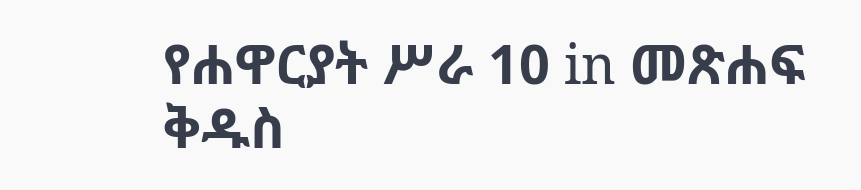የሐዋርያት ሥራ 10 in መጽሐፍ ቅዱስ